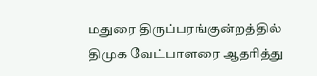மதுரை திருப்பரங்குன்றத்தில் திமுக வேட்பாளரை ஆதரித்து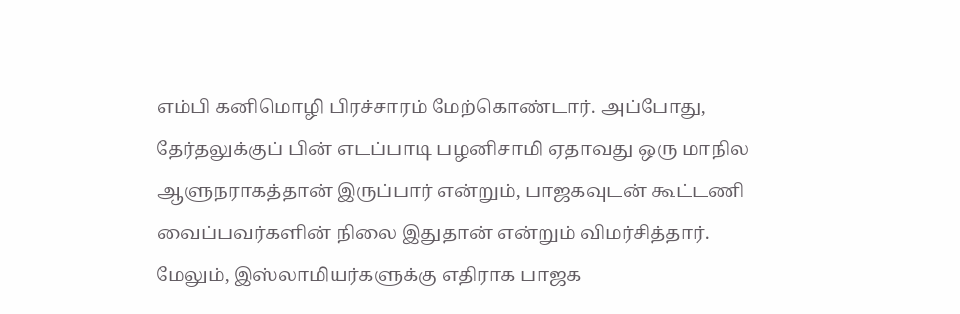எம்பி கனிமொழி பிரச்சாரம் மேற்கொண்டார். அப்போது, தேர்தலுக்குப் பின் எடப்பாடி பழனிசாமி ஏதாவது ஒரு மாநில ஆளுநராகத்தான் இருப்பார் என்றும், பாஜகவுடன் கூட்டணி வைப்பவர்களின் நிலை இதுதான் என்றும் விமர்சித்தார். மேலும், இஸ்லாமியர்களுக்கு எதிராக பாஜக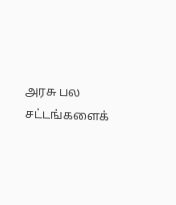அரசு பல சட்டங்களைக்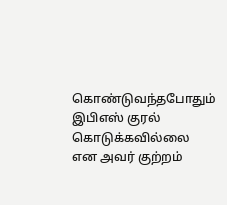கொண்டுவந்தபோதும் இபிஎஸ் குரல் கொடுக்கவில்லை என அவர் குற்றம்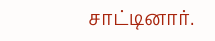சாட்டினார்.